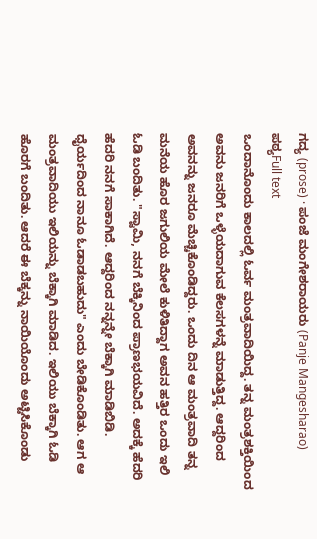ಗದ್ಯ (prose) · ಪಂಜೆ ಮಂಗೇಶರಾಯರು (Panje Mangesharao)
ಪಠ್ಯFull text
ಒಂದಾನೊಂದು ಕಾಲದಲ್ಲಿ ಓರ್ವ ಮಂತ್ರವಾದಿಯಿದ್ದ. ತನ್ನ ಮಂತ್ರಶಕ್ತಿಯಿಂದ ಅವನು ಜನರಿಗೆ ಒಳ್ಳೆಯದಾಗುವ ಕೆಲಸಗಳನ್ನೆ ಮಾಡುತ್ತಿದ್ದ. ಆದ್ದರಿಂದ ಅವನನ್ನು ಜನರೂ ಮೆಚ್ಚಿಕೊಂಡಿದ್ದರು. ಒಂದು ದಿನ ಆ ಮಂತ್ರವಾದಿ ತನ್ನ ಮನೆಯ ಹೊರ ಜಗುಲಿಯ ಮೇಲೆ ಕುಳಿತಿದ್ದಾಗ ಅವನ ಹತ್ತಿರ ಒಂದು ಇಲಿ ಓಡಿ ಬಂದಿತು. "ಸ್ವಾಮಿ, ನನಗೆ ಬೆಕ್ಕಿನಿಂದ ಪ್ರಾಣಭಯವಿದೆ. ಅದಕ್ಕೆ ಹೆದರಿ ಹೆದರಿ ನನಗೆ ಸಾಕಾಗಿದೆ. ಆದ್ದರಿಂದ ನನ್ನನ್ನೇ ಬೆಕ್ಕಾಗಿ ಮಾಡಿಬಿಡಿ. ಧೈರ್ಯದಿಂದ ನಾನೂ ಓಡಾಡಬಹುದು" ಎಂದು ಬೇಡಿಕೊಂಡಿತು. ಆಗ ಆ ಮಂತ್ರವಾದಿಯು ಇಲಿಯನ್ನು ಬೆಕ್ಕಾಗಿ ಮಾಡಿದ. ಇಲಿಯು ಬೆಕ್ಕಾಗಿ ಓಡಿ ಹೊರಗೆ ಬಂದಿತು. ಆದರೆ ಈ ಬೆಕ್ಕನ್ನು ನಾಯಿಯೊಂದು ಅಟ್ಟಿಸಿಕೊಂಡು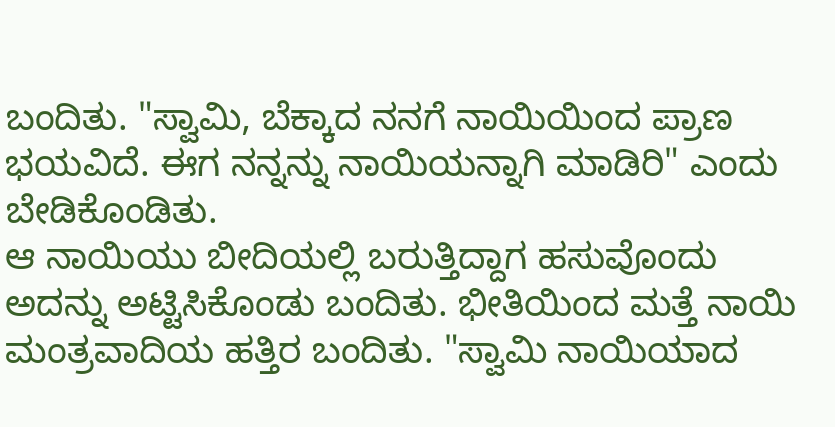ಬಂದಿತು. "ಸ್ವಾಮಿ, ಬೆಕ್ಕಾದ ನನಗೆ ನಾಯಿಯಿಂದ ಪ್ರಾಣ ಭಯವಿದೆ. ಈಗ ನನ್ನನ್ನು ನಾಯಿಯನ್ನಾಗಿ ಮಾಡಿರಿ" ಎಂದು ಬೇಡಿಕೊಂಡಿತು.
ಆ ನಾಯಿಯು ಬೀದಿಯಲ್ಲಿ ಬರುತ್ತಿದ್ದಾಗ ಹಸುವೊಂದು ಅದನ್ನು ಅಟ್ಟಿಸಿಕೊಂಡು ಬಂದಿತು. ಭೀತಿಯಿಂದ ಮತ್ತೆ ನಾಯಿ ಮಂತ್ರವಾದಿಯ ಹತ್ತಿರ ಬಂದಿತು. "ಸ್ವಾಮಿ ನಾಯಿಯಾದ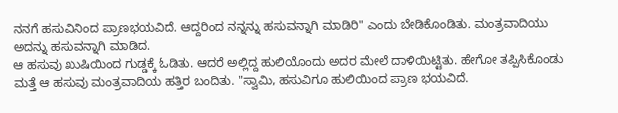ನನಗೆ ಹಸುವಿನಿಂದ ಪ್ರಾಣಭಯವಿದೆ. ಆದ್ದರಿಂದ ನನ್ನನ್ನು ಹಸುವನ್ನಾಗಿ ಮಾಡಿರಿ" ಎಂದು ಬೇಡಿಕೊಂಡಿತು. ಮಂತ್ರವಾದಿಯು ಅದನ್ನು ಹಸುವನ್ನಾಗಿ ಮಾಡಿದ.
ಆ ಹಸುವು ಖುಷಿಯಿಂದ ಗುಡ್ಡಕ್ಕೆ ಓಡಿತು. ಆದರೆ ಅಲ್ಲಿದ್ದ ಹುಲಿಯೊಂದು ಅದರ ಮೇಲೆ ದಾಳಿಯಿಟ್ಟಿತು. ಹೇಗೋ ತಪ್ಪಿಸಿಕೊಂಡು ಮತ್ತೆ ಆ ಹಸುವು ಮಂತ್ರವಾದಿಯ ಹತ್ತಿರ ಬಂದಿತು. "ಸ್ವಾಮಿ, ಹಸುವಿಗೂ ಹುಲಿಯಿಂದ ಪ್ರಾಣ ಭಯವಿದೆ.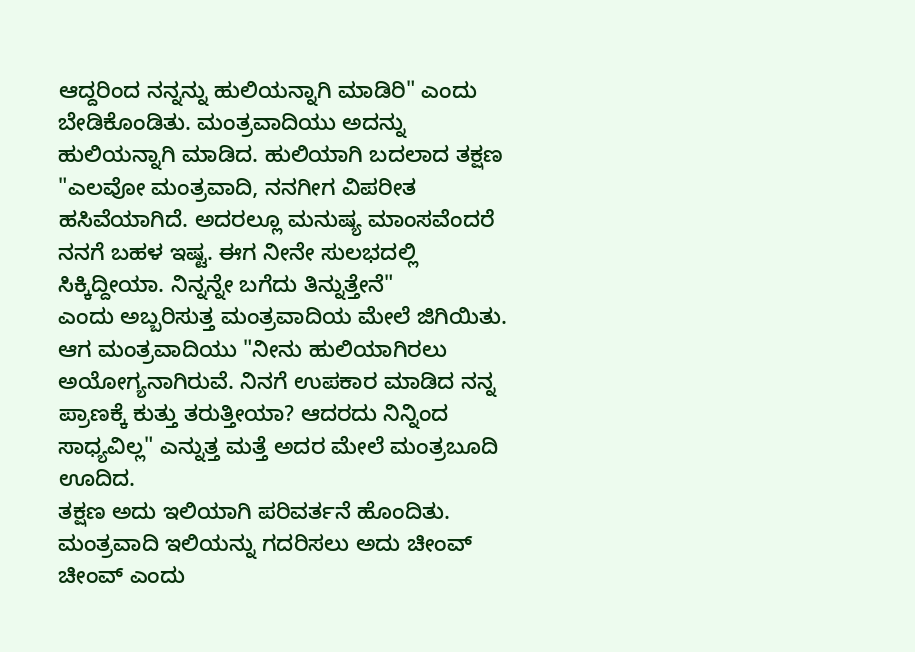ಆದ್ದರಿಂದ ನನ್ನನ್ನು ಹುಲಿಯನ್ನಾಗಿ ಮಾಡಿರಿ" ಎಂದು ಬೇಡಿಕೊಂಡಿತು. ಮಂತ್ರವಾದಿಯು ಅದನ್ನು ಹುಲಿಯನ್ನಾಗಿ ಮಾಡಿದ. ಹುಲಿಯಾಗಿ ಬದಲಾದ ತಕ್ಷಣ "ಎಲವೋ ಮಂತ್ರವಾದಿ, ನನಗೀಗ ವಿಪರೀತ ಹಸಿವೆಯಾಗಿದೆ. ಅದರಲ್ಲೂ ಮನುಷ್ಯ ಮಾಂಸವೆಂದರೆ ನನಗೆ ಬಹಳ ಇಷ್ಟ. ಈಗ ನೀನೇ ಸುಲಭದಲ್ಲಿ ಸಿಕ್ಕಿದ್ದೀಯಾ. ನಿನ್ನನ್ನೇ ಬಗೆದು ತಿನ್ನುತ್ತೇನೆ"
ಎಂದು ಅಬ್ಬರಿಸುತ್ತ ಮಂತ್ರವಾದಿಯ ಮೇಲೆ ಜಿಗಿಯಿತು.
ಆಗ ಮಂತ್ರವಾದಿಯು "ನೀನು ಹುಲಿಯಾಗಿರಲು ಅಯೋಗ್ಯನಾಗಿರುವೆ. ನಿನಗೆ ಉಪಕಾರ ಮಾಡಿದ ನನ್ನ ಪ್ರಾಣಕ್ಕೆ ಕುತ್ತು ತರುತ್ತೀಯಾ? ಆದರದು ನಿನ್ನಿಂದ ಸಾಧ್ಯವಿಲ್ಲ" ಎನ್ನುತ್ತ ಮತ್ತೆ ಅದರ ಮೇಲೆ ಮಂತ್ರಬೂದಿ ಊದಿದ.
ತಕ್ಷಣ ಅದು ಇಲಿಯಾಗಿ ಪರಿವರ್ತನೆ ಹೊಂದಿತು. ಮಂತ್ರವಾದಿ ಇಲಿಯನ್ನು ಗದರಿಸಲು ಅದು ಚೀಂವ್ ಚೀಂವ್ ಎಂದು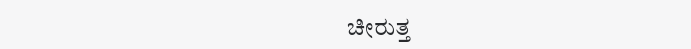ಚೀರುತ್ತ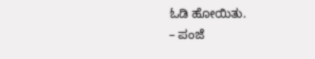ಓಡಿ ಹೋಯಿತು.
– ಪಂಜೆ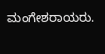ಮಂಗೇಶರಾಯರು.